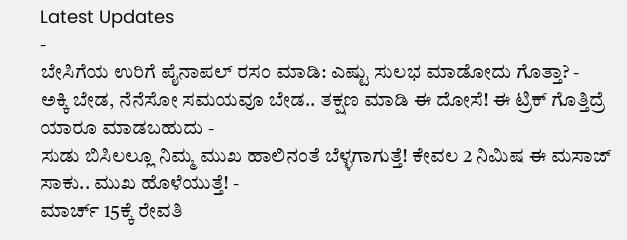Latest Updates
-
ಬೇಸಿಗೆಯ ಉರಿಗೆ ಪೈನಾಪಲ್ ರಸಂ ಮಾಡಿ: ಎಷ್ಟು ಸುಲಭ ಮಾಡೋದು ಗೊತ್ತಾ? -
ಅಕ್ಕಿ ಬೇಡ, ನೆನೆಸೋ ಸಮಯವೂ ಬೇಡ.. ತಕ್ಷಣ ಮಾಡಿ ಈ ದೋಸೆ! ಈ ಟ್ರಿಕ್ ಗೊತ್ತಿದ್ರೆ ಯಾರೂ ಮಾಡಬಹುದು -
ಸುಡು ಬಿಸಿಲಲ್ಲೂ ನಿಮ್ಮ ಮುಖ ಹಾಲಿನಂತೆ ಬೆಳ್ಳಗಾಗುತ್ತೆ! ಕೇವಲ 2 ನಿಮಿಷ ಈ ಮಸಾಜ್ ಸಾಕು.. ಮುಖ ಹೊಳೆಯುತ್ತೆ! -
ಮಾರ್ಚ್ 15ಕ್ಕೆ ರೇವತಿ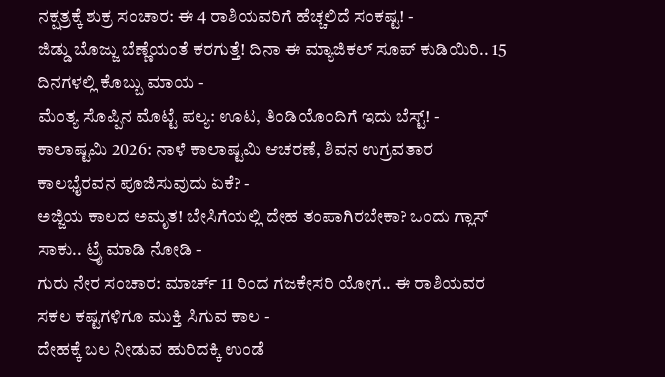ನಕ್ಷತ್ರಕ್ಕೆ ಶುಕ್ರ ಸಂಚಾರ: ಈ 4 ರಾಶಿಯವರಿಗೆ ಹೆಚ್ಚಲಿದೆ ಸಂಕಷ್ಟ! -
ಜಿಡ್ಡು ಬೊಜ್ಜು ಬೆಣ್ಣೆಯಂತೆ ಕರಗುತ್ತೆ! ದಿನಾ ಈ ಮ್ಯಾಜಿಕಲ್ ಸೂಪ್ ಕುಡಿಯಿರಿ.. 15 ದಿನಗಳಲ್ಲಿ ಕೊಬ್ಬು ಮಾಯ -
ಮೆಂತ್ಯ ಸೊಪ್ಪಿನ ಮೊಟ್ಟೆ ಪಲ್ಯ: ಊಟ, ತಿಂಡಿಯೊಂದಿಗೆ ಇದು ಬೆಸ್ಟ್! -
ಕಾಲಾಷ್ಟಮಿ 2026: ನಾಳೆ ಕಾಲಾಷ್ಟಮಿ ಆಚರಣೆ, ಶಿವನ ಉಗ್ರವತಾರ ಕಾಲಭೈರವನ ಪೂಜಿಸುವುದು ಏಕೆ? -
ಅಜ್ಜಿಯ ಕಾಲದ ಅಮೃತ! ಬೇಸಿಗೆಯಲ್ಲಿ ದೇಹ ತಂಪಾಗಿರಬೇಕಾ? ಒಂದು ಗ್ಲಾಸ್ ಸಾಕು.. ಟ್ರೈ ಮಾಡಿ ನೋಡಿ -
ಗುರು ನೇರ ಸಂಚಾರ: ಮಾರ್ಚ್ 11 ರಿಂದ ಗಜಕೇಸರಿ ಯೋಗ.. ಈ ರಾಶಿಯವರ ಸಕಲ ಕಷ್ಟಗಳಿಗೂ ಮುಕ್ತಿ ಸಿಗುವ ಕಾಲ -
ದೇಹಕ್ಕೆ ಬಲ ನೀಡುವ ಹುರಿದಕ್ಕಿ ಉಂಡೆ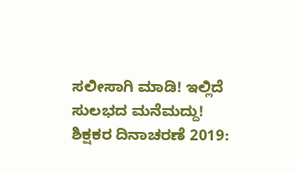ಸಲೀಸಾಗಿ ಮಾಡಿ! ಇಲ್ಲಿದೆ ಸುಲಭದ ಮನೆಮದ್ದು!
ಶಿಕ್ಷಕರ ದಿನಾಚರಣೆ 2019: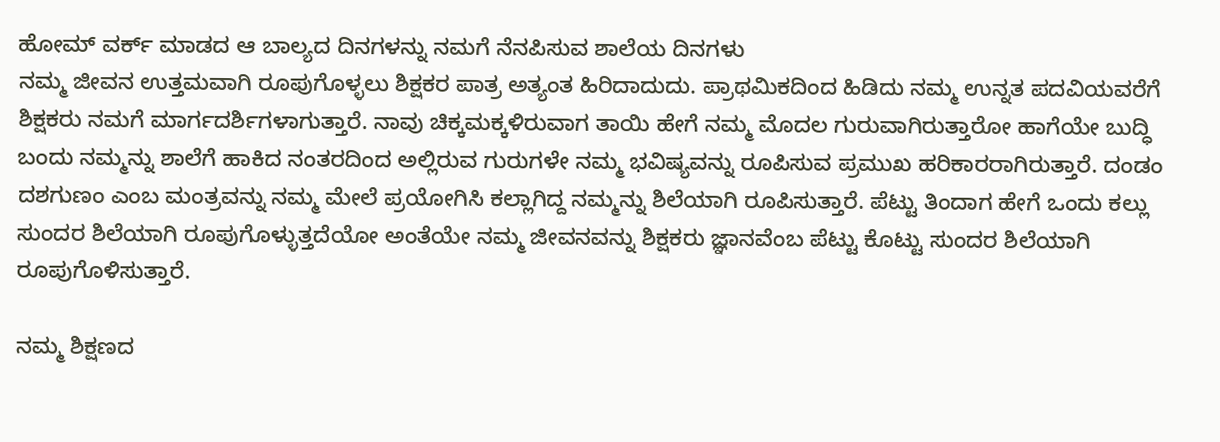ಹೋಮ್ ವರ್ಕ್ ಮಾಡದ ಆ ಬಾಲ್ಯದ ದಿನಗಳನ್ನು ನಮಗೆ ನೆನಪಿಸುವ ಶಾಲೆಯ ದಿನಗಳು
ನಮ್ಮ ಜೀವನ ಉತ್ತಮವಾಗಿ ರೂಪುಗೊಳ್ಳಲು ಶಿಕ್ಷಕರ ಪಾತ್ರ ಅತ್ಯಂತ ಹಿರಿದಾದುದು. ಪ್ರಾಥಮಿಕದಿಂದ ಹಿಡಿದು ನಮ್ಮ ಉನ್ನತ ಪದವಿಯವರೆಗೆ ಶಿಕ್ಷಕರು ನಮಗೆ ಮಾರ್ಗದರ್ಶಿಗಳಾಗುತ್ತಾರೆ. ನಾವು ಚಿಕ್ಕಮಕ್ಕಳಿರುವಾಗ ತಾಯಿ ಹೇಗೆ ನಮ್ಮ ಮೊದಲ ಗುರುವಾಗಿರುತ್ತಾರೋ ಹಾಗೆಯೇ ಬುದ್ಧಿ ಬಂದು ನಮ್ಮನ್ನು ಶಾಲೆಗೆ ಹಾಕಿದ ನಂತರದಿಂದ ಅಲ್ಲಿರುವ ಗುರುಗಳೇ ನಮ್ಮ ಭವಿಷ್ಯವನ್ನು ರೂಪಿಸುವ ಪ್ರಮುಖ ಹರಿಕಾರರಾಗಿರುತ್ತಾರೆ. ದಂಡಂ ದಶಗುಣಂ ಎಂಬ ಮಂತ್ರವನ್ನು ನಮ್ಮ ಮೇಲೆ ಪ್ರಯೋಗಿಸಿ ಕಲ್ಲಾಗಿದ್ದ ನಮ್ಮನ್ನು ಶಿಲೆಯಾಗಿ ರೂಪಿಸುತ್ತಾರೆ. ಪೆಟ್ಟು ತಿಂದಾಗ ಹೇಗೆ ಒಂದು ಕಲ್ಲು ಸುಂದರ ಶಿಲೆಯಾಗಿ ರೂಪುಗೊಳ್ಳುತ್ತದೆಯೋ ಅಂತೆಯೇ ನಮ್ಮ ಜೀವನವನ್ನು ಶಿಕ್ಷಕರು ಜ್ಞಾನವೆಂಬ ಪೆಟ್ಟು ಕೊಟ್ಟು ಸುಂದರ ಶಿಲೆಯಾಗಿ ರೂಪುಗೊಳಿಸುತ್ತಾರೆ.

ನಮ್ಮ ಶಿಕ್ಷಣದ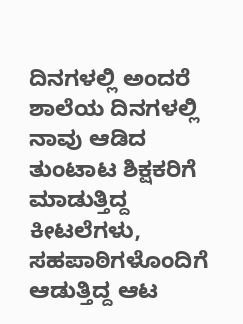ದಿನಗಳಲ್ಲಿ ಅಂದರೆ ಶಾಲೆಯ ದಿನಗಳಲ್ಲಿ ನಾವು ಆಡಿದ ತುಂಟಾಟ ಶಿಕ್ಷಕರಿಗೆ ಮಾಡುತ್ತಿದ್ದ ಕೀಟಲೆಗಳು, ಸಹಪಾಠಿಗಳೊಂದಿಗೆ ಆಡುತ್ತಿದ್ದ ಆಟ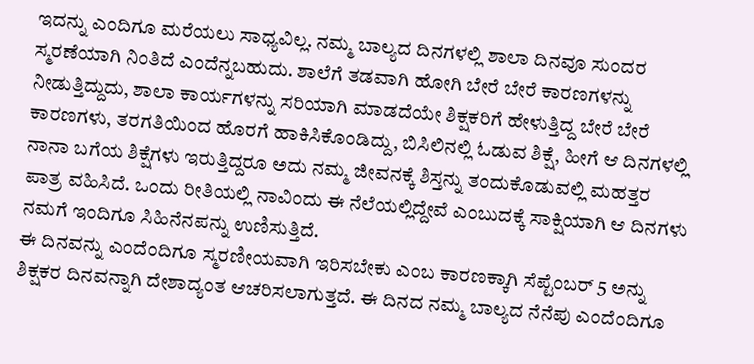ಇದನ್ನು ಎಂದಿಗೂ ಮರೆಯಲು ಸಾಧ್ಯವಿಲ್ಲ. ನಮ್ಮ ಬಾಲ್ಯದ ದಿನಗಳಲ್ಲಿ ಶಾಲಾ ದಿನವೂ ಸುಂದರ ಸ್ಮರಣೆಯಾಗಿ ನಿಂತಿದೆ ಎಂದೆನ್ನಬಹುದು. ಶಾಲೆಗೆ ತಡವಾಗಿ ಹೋಗಿ ಬೇರೆ ಬೇರೆ ಕಾರಣಗಳನ್ನು ನೀಡುತ್ತಿದ್ದುದು, ಶಾಲಾ ಕಾರ್ಯಗಳನ್ನು ಸರಿಯಾಗಿ ಮಾಡದೆಯೇ ಶಿಕ್ಷಕರಿಗೆ ಹೇಳುತ್ತಿದ್ದ ಬೇರೆ ಬೇರೆ ಕಾರಣಗಳು, ತರಗತಿಯಿಂದ ಹೊರಗೆ ಹಾಕಿಸಿಕೊಂಡಿದ್ದು, ಬಿಸಿಲಿನಲ್ಲಿ ಓಡುವ ಶಿಕ್ಷೆ, ಹೀಗೆ ಆ ದಿನಗಳಲ್ಲಿ ನಾನಾ ಬಗೆಯ ಶಿಕ್ಷೆಗಳು ಇರುತ್ತಿದ್ದರೂ ಅದು ನಮ್ಮ ಜೀವನಕ್ಕೆ ಶಿಸ್ತನ್ನು ತಂದುಕೊಡುವಲ್ಲಿ ಮಹತ್ತರ ಪಾತ್ರ ವಹಿಸಿದೆ. ಒಂದು ರೀತಿಯಲ್ಲಿ ನಾವಿಂದು ಈ ನೆಲೆಯಲ್ಲಿದ್ದೇವೆ ಎಂಬುದಕ್ಕೆ ಸಾಕ್ಷಿಯಾಗಿ ಆ ದಿನಗಳು ನಮಗೆ ಇಂದಿಗೂ ಸಿಹಿನೆನಪನ್ನು ಉಣಿಸುತ್ತಿದೆ.
ಈ ದಿನವನ್ನು ಎಂದೆಂದಿಗೂ ಸ್ಮರಣೀಯವಾಗಿ ಇರಿಸಬೇಕು ಎಂಬ ಕಾರಣಕ್ಕಾಗಿ ಸೆಪ್ಟೆಂಬರ್ 5 ಅನ್ನು ಶಿಕ್ಷಕರ ದಿನವನ್ನಾಗಿ ದೇಶಾದ್ಯಂತ ಆಚರಿಸಲಾಗುತ್ತದೆ. ಈ ದಿನದ ನಮ್ಮ ಬಾಲ್ಯದ ನೆನೆಪು ಎಂದೆಂದಿಗೂ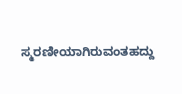ಸ್ಮರಣೀಯಾಗಿರುವಂತಹದ್ದು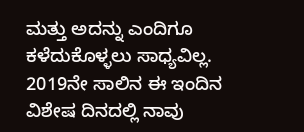ಮತ್ತು ಅದನ್ನು ಎಂದಿಗೂ ಕಳೆದುಕೊಳ್ಳಲು ಸಾಧ್ಯವಿಲ್ಲ. 2019ನೇ ಸಾಲಿನ ಈ ಇಂದಿನ ವಿಶೇಷ ದಿನದಲ್ಲಿ ನಾವು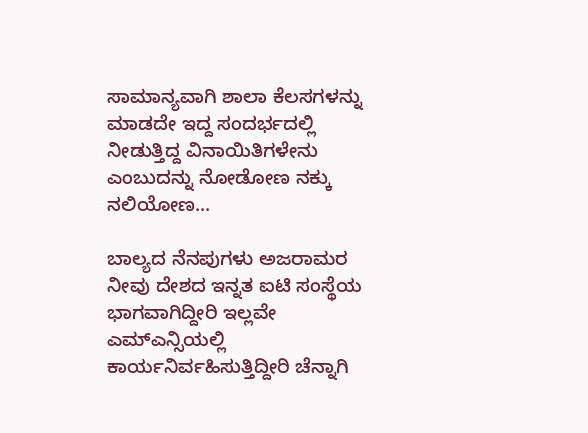ಸಾಮಾನ್ಯವಾಗಿ ಶಾಲಾ ಕೆಲಸಗಳನ್ನು ಮಾಡದೇ ಇದ್ದ ಸಂದರ್ಭದಲ್ಲಿ ನೀಡುತ್ತಿದ್ದ ವಿನಾಯಿತಿಗಳೇನು ಎಂಬುದನ್ನು ನೋಡೋಣ ನಕ್ಕು ನಲಿಯೋಣ...

ಬಾಲ್ಯದ ನೆನಪುಗಳು ಅಜರಾಮರ
ನೀವು ದೇಶದ ಇನ್ನತ ಐಟಿ ಸಂಸ್ಥೆಯ ಭಾಗವಾಗಿದ್ದೀರಿ ಇಲ್ಲವೇ ಎಮ್ಎನ್ಸಿಯಲ್ಲಿ ಕಾರ್ಯನಿರ್ವಹಿಸುತ್ತಿದ್ದೀರಿ ಚೆನ್ನಾಗಿ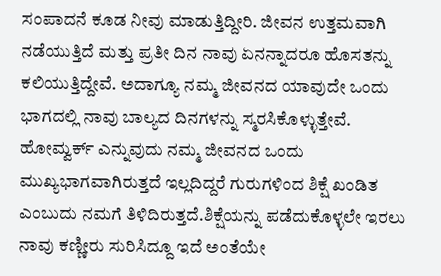ಸಂಪಾದನೆ ಕೂಡ ನೀವು ಮಾಡುತ್ತಿದ್ದೀರಿ. ಜೀವನ ಉತ್ತಮವಾಗಿ ನಡೆಯುತ್ತಿದೆ ಮತ್ತು ಪ್ರತೀ ದಿನ ನಾವು ಏನನ್ನಾದರೂ ಹೊಸತನ್ನು ಕಲಿಯುತ್ತಿದ್ದೇವೆ. ಅದಾಗ್ಯೂ ನಮ್ಮ ಜೀವನದ ಯಾವುದೇ ಒಂದು ಭಾಗದಲ್ಲಿ ನಾವು ಬಾಲ್ಯದ ದಿನಗಳನ್ನು ಸ್ಮರಸಿಕೊಳ್ಳುತ್ತೇವೆ. ಹೋಮ್ವರ್ಕ್ ಎನ್ನುವುದು ನಮ್ಮ ಜೀವನದ ಒಂದು ಮುಖ್ಯಭಾಗವಾಗಿರುತ್ತದೆ ಇಲ್ಲದಿದ್ದರೆ ಗುರುಗಳಿಂದ ಶಿಕ್ಷೆ ಖಂಡಿತ ಎಂಬುದು ನಮಗೆ ತಿಳಿದಿರುತ್ತದೆ.ಶಿಕ್ಷೆಯನ್ನು ಪಡೆದುಕೊಳ್ಳಲೇ ಇರಲು ನಾವು ಕಣ್ಣೀರು ಸುರಿಸಿದ್ದೂ ಇದೆ ಅಂತೆಯೇ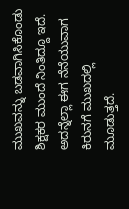ಮುಖವನ್ನು ಬಡವಾಗಿಸಿಕೊಂಡು ಶಿಕ್ಷಕರ ಮುಂದೆ ನಿಂತಿದ್ದೂ ಇದೆ. ಅದನ್ನೆಲ್ಲಾ ಈಗ ನೆನೆಯುವಾಗ ಕಿರುನಗೆ ಮುಖದಲ್ಲಿ ಮೂಡುತ್ತದೆ.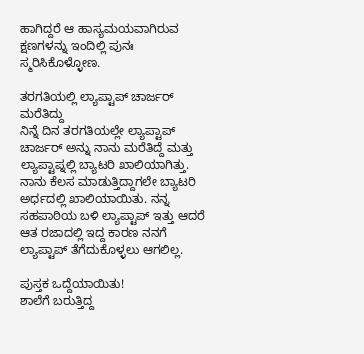ಹಾಗಿದ್ದರೆ ಆ ಹಾಸ್ಯಮಯವಾಗಿರುವ ಕ್ಷಣಗಳನ್ನು ಇಂದಿಲ್ಲಿ ಪುನಃ ಸ್ಮರಿಸಿಕೊಳ್ಳೋಣ.

ತರಗತಿಯಲ್ಲಿ ಲ್ಯಾಪ್ಟಾಪ್ ಚಾರ್ಜರ್ ಮರೆತಿದ್ದು
ನಿನ್ನೆ ದಿನ ತರಗತಿಯಲ್ಲೇ ಲ್ಯಾಪ್ಟಾಪ್ ಚಾರ್ಜರ್ ಅನ್ನು ನಾನು ಮರೆತಿದ್ದೆ ಮತ್ತು ಲ್ಯಾಪ್ಟಾಪ್ನಲ್ಲಿ ಬ್ಯಾಟರಿ ಖಾಲಿಯಾಗಿತ್ತು. ನಾನು ಕೆಲಸ ಮಾಡುತ್ತಿದ್ದಾಗಲೇ ಬ್ಯಾಟರಿ ಅರ್ಧದಲ್ಲಿ ಖಾಲಿಯಾಯಿತು. ನನ್ನ ಸಹಪಾಠಿಯ ಬಳಿ ಲ್ಯಾಪ್ಟಾಪ್ ಇತ್ತು ಆದರೆ ಆತ ರಜಾದಲ್ಲಿ ಇದ್ದ ಕಾರಣ ನನಗೆ ಲ್ಯಾಪ್ಟಾಪ್ ತೆಗೆದುಕೊಳ್ಳಲು ಆಗಲಿಲ್ಲ.

ಪುಸ್ತಕ ಒದ್ದೆಯಾಯಿತು!
ಶಾಲೆಗೆ ಬರುತ್ತಿದ್ದ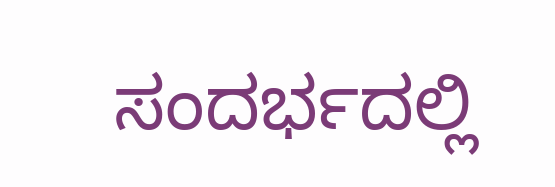ಸಂದರ್ಭದಲ್ಲಿ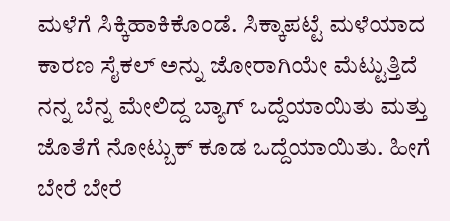ಮಳೆಗೆ ಸಿಕ್ಕಿಹಾಕಿಕೊಂಡೆ. ಸಿಕ್ಕಾಪಟ್ಟೆ ಮಳೆಯಾದ ಕಾರಣ ಸೈಕಲ್ ಅನ್ನು ಜೋರಾಗಿಯೇ ಮೆಟ್ಟುತ್ತಿದೆ ನನ್ನ ಬೆನ್ನ ಮೇಲಿದ್ದ ಬ್ಯಾಗ್ ಒದ್ದೆಯಾಯಿತು ಮತ್ತು ಜೊತೆಗೆ ನೋಟ್ಬುಕ್ ಕೂಡ ಒದ್ದೆಯಾಯಿತು. ಹೀಗೆ ಬೇರೆ ಬೇರೆ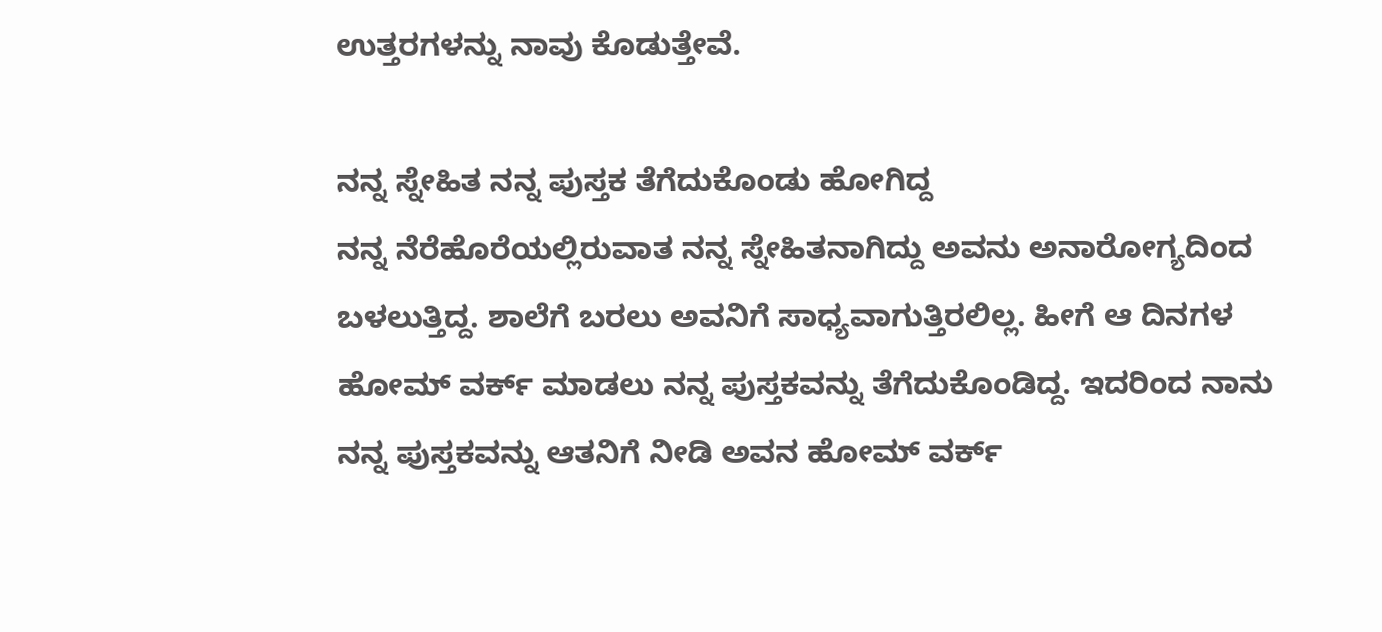ಉತ್ತರಗಳನ್ನು ನಾವು ಕೊಡುತ್ತೇವೆ.

ನನ್ನ ಸ್ನೇಹಿತ ನನ್ನ ಪುಸ್ತಕ ತೆಗೆದುಕೊಂಡು ಹೋಗಿದ್ದ
ನನ್ನ ನೆರೆಹೊರೆಯಲ್ಲಿರುವಾತ ನನ್ನ ಸ್ನೇಹಿತನಾಗಿದ್ದು ಅವನು ಅನಾರೋಗ್ಯದಿಂದ ಬಳಲುತ್ತಿದ್ದ. ಶಾಲೆಗೆ ಬರಲು ಅವನಿಗೆ ಸಾಧ್ಯವಾಗುತ್ತಿರಲಿಲ್ಲ. ಹೀಗೆ ಆ ದಿನಗಳ ಹೋಮ್ ವರ್ಕ್ ಮಾಡಲು ನನ್ನ ಪುಸ್ತಕವನ್ನು ತೆಗೆದುಕೊಂಡಿದ್ದ. ಇದರಿಂದ ನಾನು ನನ್ನ ಪುಸ್ತಕವನ್ನು ಆತನಿಗೆ ನೀಡಿ ಅವನ ಹೋಮ್ ವರ್ಕ್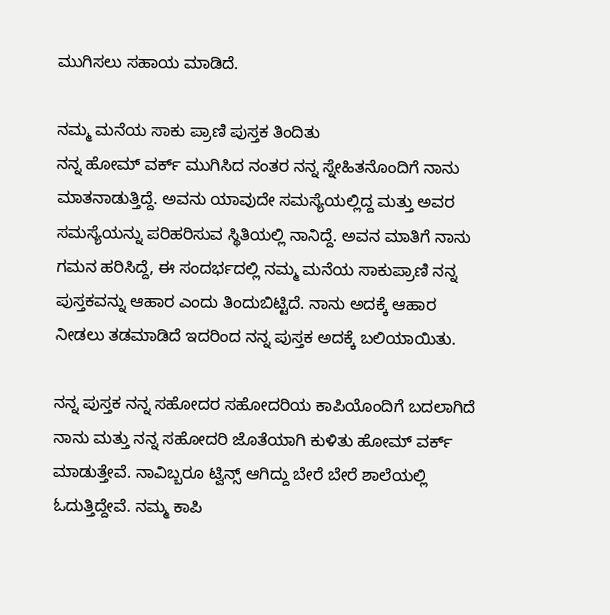ಮುಗಿಸಲು ಸಹಾಯ ಮಾಡಿದೆ.

ನಮ್ಮ ಮನೆಯ ಸಾಕು ಪ್ರಾಣಿ ಪುಸ್ತಕ ತಿಂದಿತು
ನನ್ನ ಹೋಮ್ ವರ್ಕ್ ಮುಗಿಸಿದ ನಂತರ ನನ್ನ ಸ್ನೇಹಿತನೊಂದಿಗೆ ನಾನು ಮಾತನಾಡುತ್ತಿದ್ದೆ. ಅವನು ಯಾವುದೇ ಸಮಸ್ಯೆಯಲ್ಲಿದ್ದ ಮತ್ತು ಅವರ ಸಮಸ್ಯೆಯನ್ನು ಪರಿಹರಿಸುವ ಸ್ಥಿತಿಯಲ್ಲಿ ನಾನಿದ್ದೆ. ಅವನ ಮಾತಿಗೆ ನಾನು ಗಮನ ಹರಿಸಿದ್ದೆ, ಈ ಸಂದರ್ಭದಲ್ಲಿ ನಮ್ಮ ಮನೆಯ ಸಾಕುಪ್ರಾಣಿ ನನ್ನ ಪುಸ್ತಕವನ್ನು ಆಹಾರ ಎಂದು ತಿಂದುಬಿಟ್ಟಿದೆ. ನಾನು ಅದಕ್ಕೆ ಆಹಾರ ನೀಡಲು ತಡಮಾಡಿದೆ ಇದರಿಂದ ನನ್ನ ಪುಸ್ತಕ ಅದಕ್ಕೆ ಬಲಿಯಾಯಿತು.

ನನ್ನ ಪುಸ್ತಕ ನನ್ನ ಸಹೋದರ ಸಹೋದರಿಯ ಕಾಪಿಯೊಂದಿಗೆ ಬದಲಾಗಿದೆ
ನಾನು ಮತ್ತು ನನ್ನ ಸಹೋದರಿ ಜೊತೆಯಾಗಿ ಕುಳಿತು ಹೋಮ್ ವರ್ಕ್ ಮಾಡುತ್ತೇವೆ. ನಾವಿಬ್ಬರೂ ಟ್ವಿನ್ಸ್ ಆಗಿದ್ದು ಬೇರೆ ಬೇರೆ ಶಾಲೆಯಲ್ಲಿ ಓದುತ್ತಿದ್ದೇವೆ. ನಮ್ಮ ಕಾಪಿ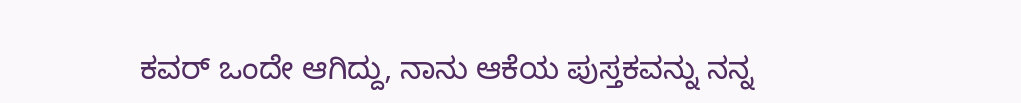ಕವರ್ ಒಂದೇ ಆಗಿದ್ದು, ನಾನು ಆಕೆಯ ಪುಸ್ತಕವನ್ನು ನನ್ನ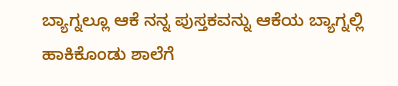ಬ್ಯಾಗ್ನಲ್ಲೂ ಆಕೆ ನನ್ನ ಪುಸ್ತಕವನ್ನು ಆಕೆಯ ಬ್ಯಾಗ್ನಲ್ಲಿ ಹಾಕಿಕೊಂಡು ಶಾಲೆಗೆ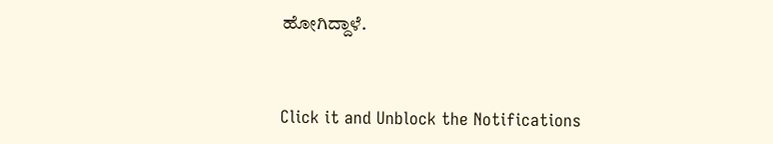ಹೋಗಿದ್ದಾಳೆ.



Click it and Unblock the Notifications